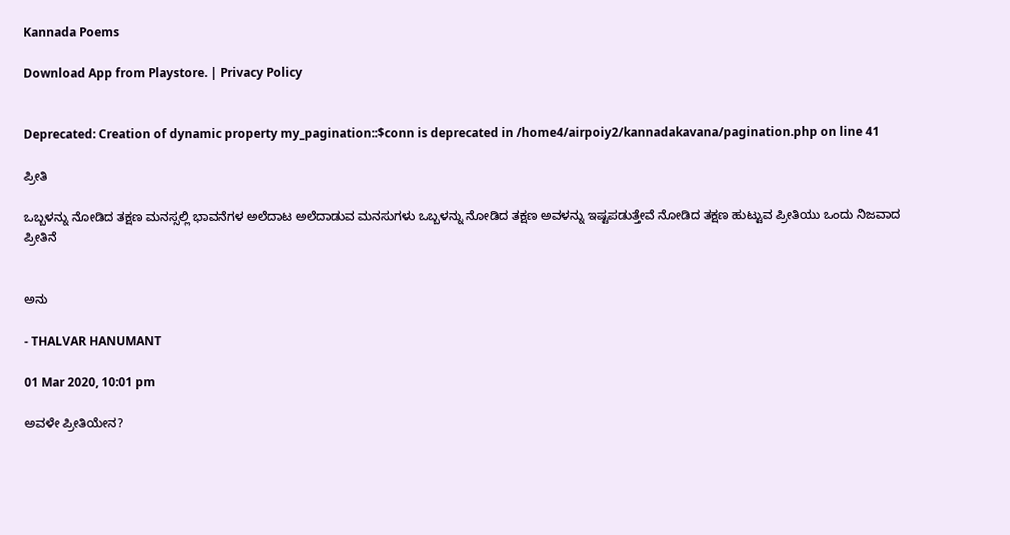Kannada Poems

Download App from Playstore. | Privacy Policy


Deprecated: Creation of dynamic property my_pagination::$conn is deprecated in /home4/airpoiy2/kannadakavana/pagination.php on line 41

ಪ್ರೀತಿ

ಒಬ್ಬಳನ್ನು ನೋಡಿದ ತಕ್ಷಣ ಮನಸ್ಸಲ್ಲಿ ಭಾವನೆಗಳ ಅಲೆದಾಟ ಅಲೆದಾಡುವ ಮನಸುಗಳು ಒಬ್ಬಳನ್ನು ನೋಡಿದ ತಕ್ಷಣ ಅವಳನ್ನು ಇಷ್ಟಪಡುತ್ತೇವೆ ನೋಡಿದ ತಕ್ಷಣ ಹುಟ್ಟುವ ಪ್ರೀತಿಯು ಒಂದು ನಿಜವಾದ ಪ್ರೀತಿನೆ


ಅನು

- THALVAR HANUMANT

01 Mar 2020, 10:01 pm

ಅವಳೇ ಪ್ರೀತಿಯೇನ?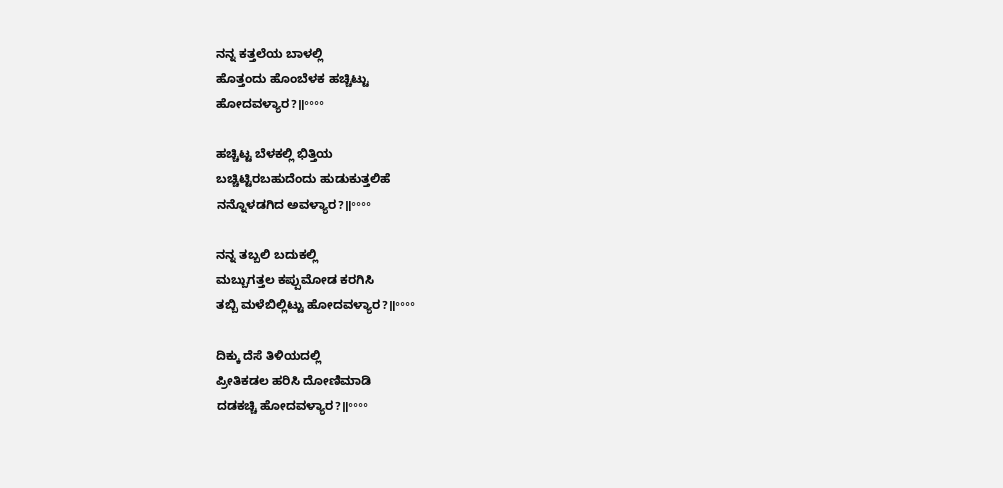ನನ್ನ ಕತ್ತಲೆಯ ಬಾಳಲ್ಲಿ
ಹೊತ್ತಂದು ಹೊಂಬೆಳಕ ಹಚ್ಚಿಟ್ಟು
ಹೋದವಳ್ಯಾರ?॥॰॰॰॰

ಹಚ್ಚಿಟ್ಟ ಬೆಳಕಲ್ಲಿ ಭಿತ್ತಿಯ
ಬಚ್ಚಿಟ್ಟಿರಬಹುದೆಂದು ಹುಡುಕುತ್ತಲಿಹೆ
ನನ್ನೊಳಡಗಿದ ಅವಳ್ಯಾರ?॥॰॰॰॰

ನನ್ನ ತಬ್ಬಲಿ ಬದುಕಲ್ಲಿ
ಮಬ್ಬುಗತ್ತಲ ಕಪ್ಪುಮೋಡ ಕರಗಿಸಿ
ತಬ್ಬಿ ಮಳೆಬಿಲ್ಲಿಟ್ಟು ಹೋದವಳ್ಯಾರ?॥॰॰॰॰

ದಿಕ್ಕು ದೆಸೆ ತಿಳಿಯದಲ್ಲಿ
ಪ್ರೀತಿಕಡಲ ಹರಿಸಿ ದೋಣಿಮಾಡಿ
ದಡಕಚ್ಚಿ ಹೋದವಳ್ಯಾರ?॥॰॰॰॰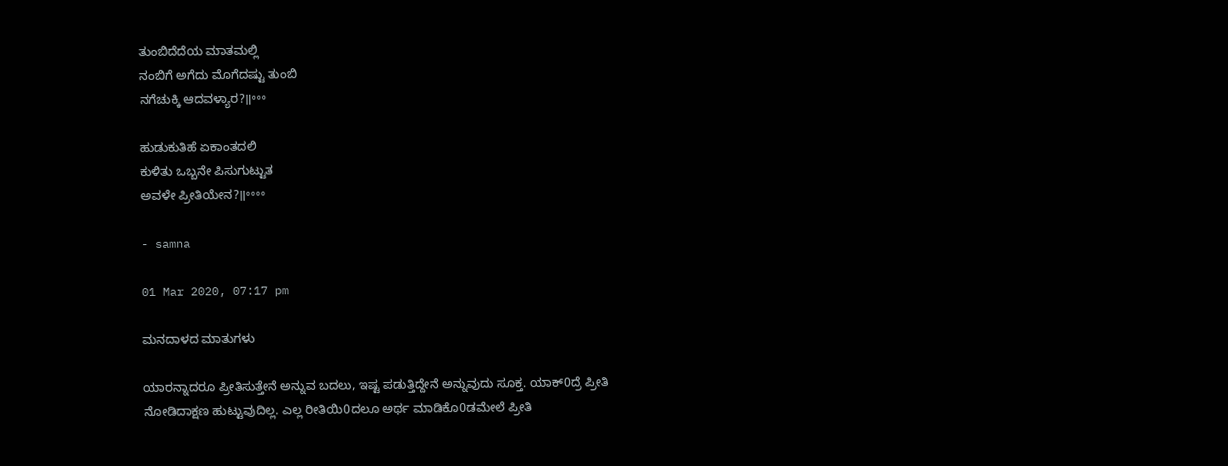ತುಂಬಿದೆದೆಯ ಮಾತಮಲ್ಲಿ
ನಂಬಿಗೆ ಅಗೆದು ಮೊಗೆದಷ್ಟು ತುಂಬಿ
ನಗೆಚುಕ್ಕಿ ಆದವಳ್ಯಾರ?॥॰॰॰

ಹುಡುಕುತಿಹೆ ಏಕಾಂತದಲಿ
ಕುಳಿತು ಒಬ್ಬನೇ ಪಿಸುಗುಟ್ಟುತ
ಅವಳೇ ಪ್ರೀತಿಯೇನ?॥॰॰॰॰

- samna

01 Mar 2020, 07:17 pm

ಮನದಾಳದ ಮಾತುಗಳು

ಯಾರನ್ನಾದರೂ ಪ್ರೀತಿಸುತ್ತೇನೆ ಅನ್ನುವ ಬದಲು, ಇಷ್ಟ ಪಡುತ್ತಿದ್ದೇನೆ ಅನ್ನುವುದು ಸೂಕ್ತ. ಯಾಕ್0ದ್ರೆ ಪ್ರೀತಿ ನೋಡಿದಾಕ್ಷಣ ಹುಟ್ಟುವುದಿಲ್ಲ. ಎಲ್ಲ ರೀತಿಯಿ0ದಲೂ ಅರ್ಥ ಮಾಡಿಕೊ0ಡಮೇಲೆ ಪ್ರೀತಿ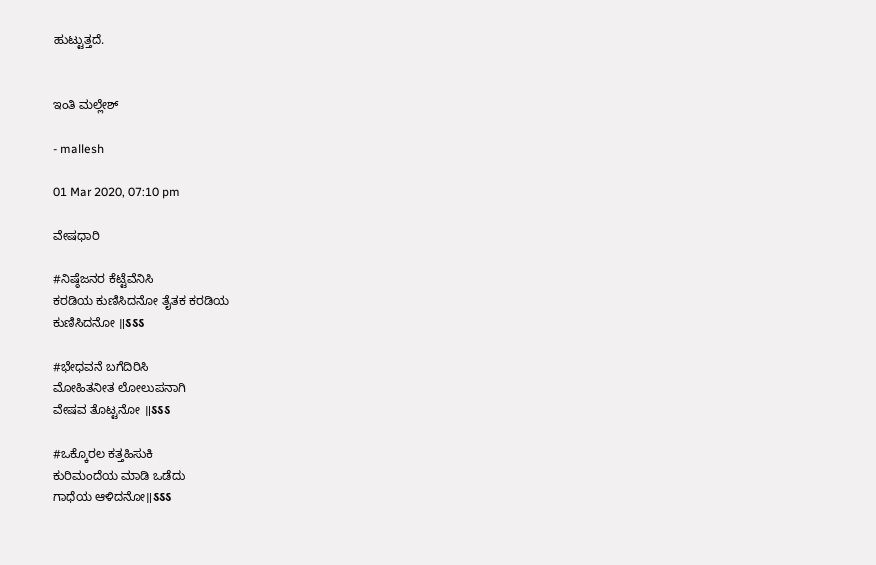ಹುಟ್ಟುತ್ತದೆ.


ಇಂತಿ ಮಲ್ಲೇಶ್

- mallesh

01 Mar 2020, 07:10 pm

ವೇಷಧಾರಿ

#ನಿಷ್ಠೆಜನರ ಕೆಟ್ಟೆವೆನಿಸಿ
ಕರಡಿಯ ಕುಣಿಸಿದನೋ ತೈತಕ ಕರಡಿಯ
ಕುಣಿಸಿದನೋ ॥ऽऽऽ

#ಭೇಧವನೆ ಬಗೆದಿರಿಸಿ
ಮೋಹಿತನೀತ ಲೋಲುಪನಾಗಿ
ವೇಷವ ತೊಟ್ಟನೋ ॥ऽऽऽ

#ಒಕ್ಕೊರಲ ಕತ್ತಹಿಸುಕಿ
ಕುರಿಮಂದೆಯ ಮಾಡಿ ಒಡೆದು
ಗಾಧೆಯ ಆಳಿದನೋ॥ऽऽऽ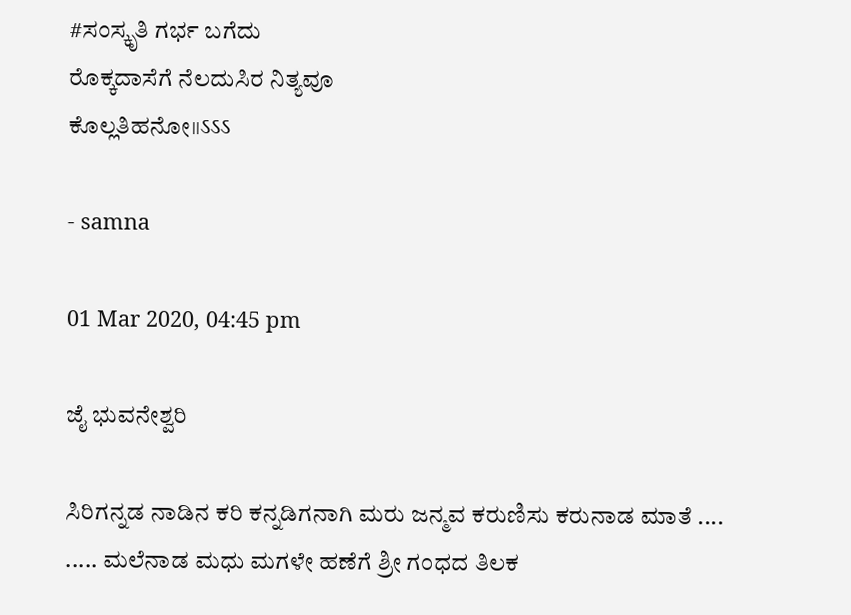#ಸಂಸ್ಕೃತಿ ಗರ್ಭ ಬಗೆದು
ರೊಕ್ಕದಾಸೆಗೆ ನೆಲದುಸಿರ ನಿತ್ಯವೂ
ಕೊಲ್ಲತಿಹನೋ॥ऽऽऽ

- samna

01 Mar 2020, 04:45 pm

ಜೈ ಭುವನೇಶ್ವರಿ

ಸಿರಿಗನ್ನಡ ನಾಡಿನ ಕರಿ ಕನ್ನಡಿಗನಾಗಿ ಮರು ಜನ್ಮವ ಕರುಣಿಸು ಕರುನಾಡ ಮಾತೆ .... ..... ಮಲೆನಾಡ ಮಧು ಮಗಳೇ ಹಣೆಗೆ ಶ್ರೀ ಗಂಧದ ತಿಲಕ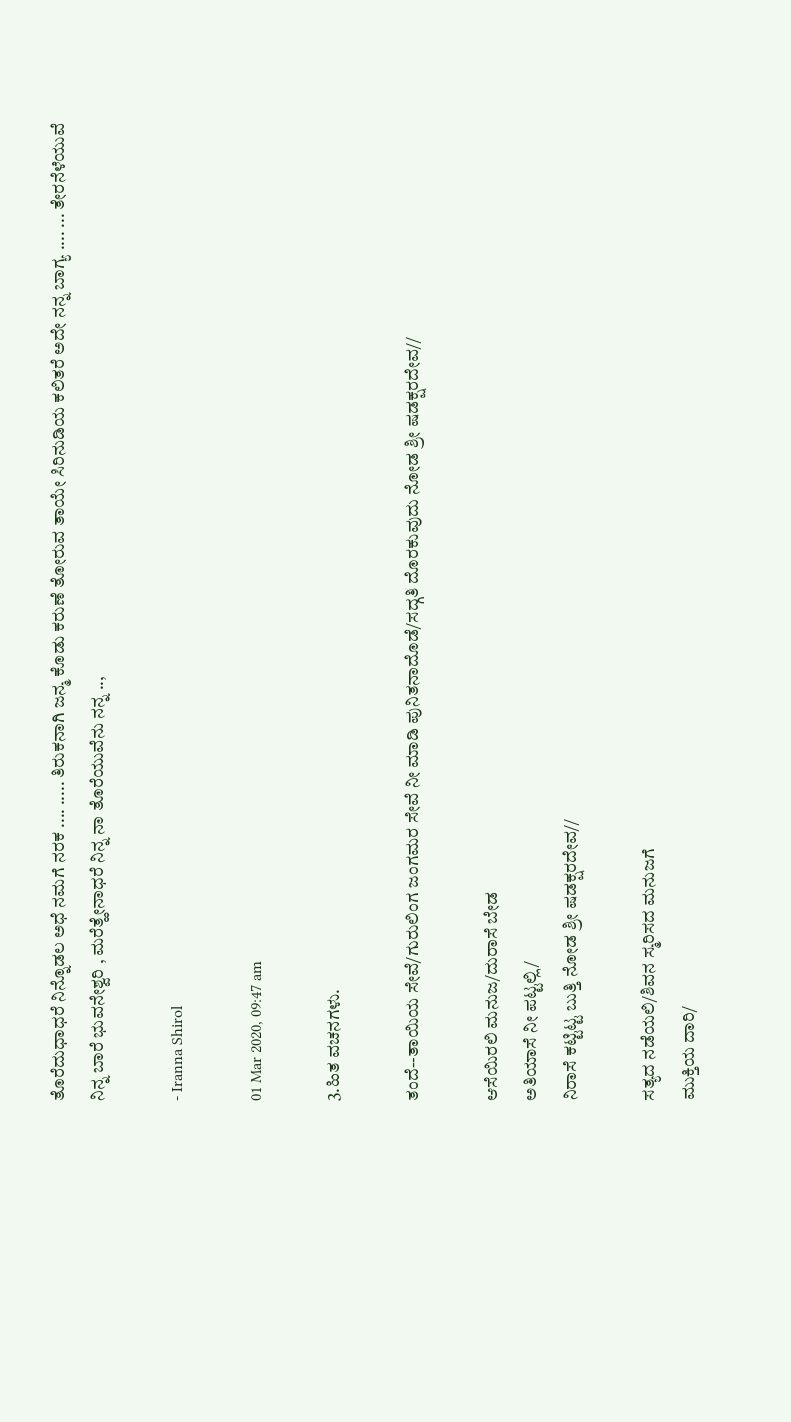ತೊರೆದುಧಾಧರೆ ನಿನ್ನೊಡಲ ಅಧೆ ನಮಗೆ ನರಕ .... ..... ತಿರುಕನಾಗಿ ಜನ್ಮ ಕೊಡು ಕರುಣೆ ತೋರುವ ತಾಯೇ ಸಿರಿನುಡಿಯ ಕಲಿತರೆ ಅದೇ ನನ್ನ ಬಾಗ್ಯ .... ... ತೇರನೆಳೆಯುವೆ ನಿನ್ನ ಬಾರೆ ಭುವನೇಶ್ವರಿ , ಮರೆತ್ಹೇನಾಧರೆ ನಿನ್ನ ನಾ ತೊರೆಯುವೆನು ನನ್ನ ..,

- Iranna Shirol

01 Mar 2020, 09:47 am

3.ಹಿತ ವಚನಗಳು.

ತಂದೆ--ತಾಯಿಯ ಸೇವೆ/ಗುರುಲಿಂಗ ಜಂಗಮರ ಸೇವೆ ನೀ ಮಾಡಿ ಪುನಿತನಾದೊಡೆ/ಸದ್ಗತಿ ದೊರಕುವುದು ನೋಡ ಶ್ರೀ ಷಡಕ್ಷರದೇವ//

ಆಸೆಯಿರಲಿ ಮನುಜ/ದುರಾಸೆ ಬೇಡ
ಅತಿಯಾಸೆ ನೀ ಪಟ್ಟಲ್ಲಿ/
ನಿರಾಸೆ ಕಟ್ಟಿಟ್ಟ ಬುತ್ತಿ ನೋಡ ಶ್ರೀ ಷಡಕ್ಷರದೇವ//

ಸತ್ಯದ ನಡೆಯಲಿ/ಶಿವನ ಸ್ಮರಿಸದ ಮನುಜಗೆ
ಮುಕ್ತಿಯ ದಾರಿ/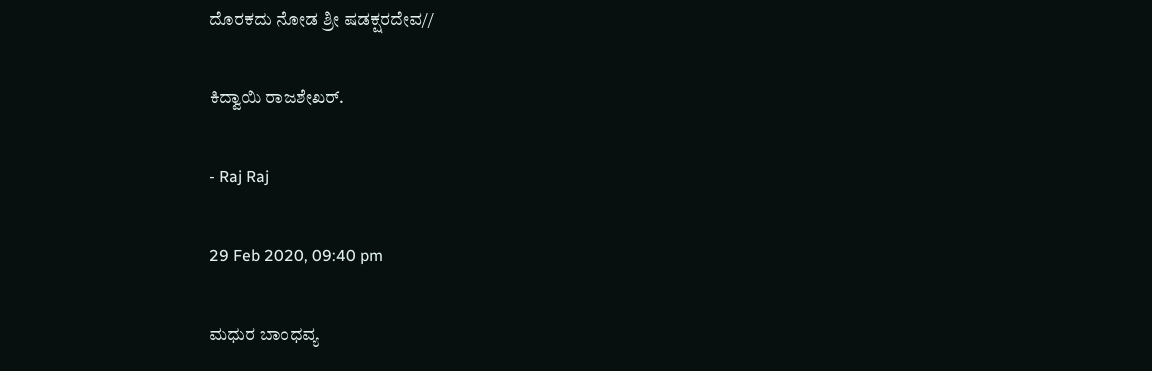ದೊರಕದು ನೋಡ ಶ್ರೀ ಷಡಕ್ಷರದೇವ//

ಕಿದ್ವಾಯಿ ರಾಜಶೇಖರ್.

- Raj Raj

29 Feb 2020, 09:40 pm

ಮಧುರ ಬಾಂಧವ್ಯ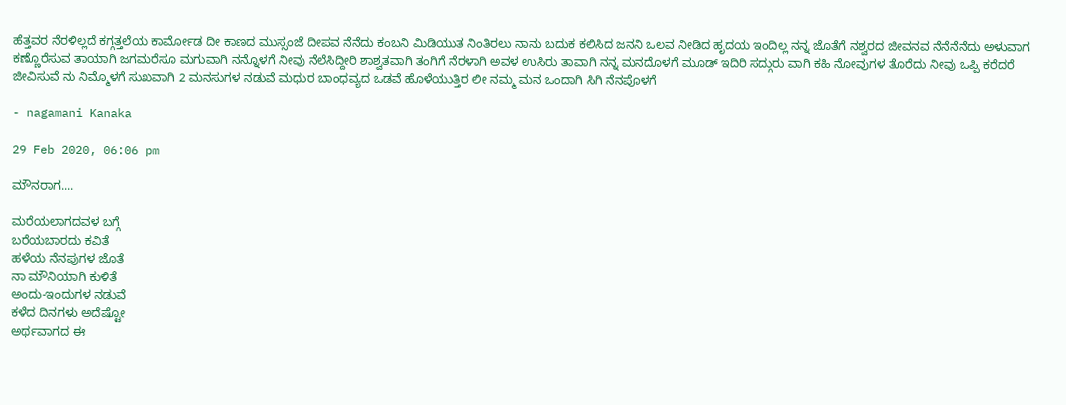ಹೆತ್ತವರ ನೆರಳಿಲ್ಲದೆ ಕಗ್ಗತ್ತಲೆಯ ಕಾರ್ಮೋಡ ದೀ ಕಾಣದ ಮುಸ್ಸಂಜೆ ದೀಪವ ನೆನೆದು ಕಂಬನಿ ಮಿಡಿಯುತ ನಿಂತಿರಲು ನಾನು ಬದುಕ ಕಲಿಸಿದ ಜನನಿ ಒಲವ ನೀಡಿದ ಹೃದಯ ಇಂದಿಲ್ಲ ನನ್ನ ಜೊತೆಗೆ ನಶ್ವರದ ಜೀವನವ ನೆನೆನೆನೆದು ಅಳುವಾಗ ಕಣ್ಣೊರೆಸುವ ತಾಯಾಗಿ ಜಗಮರೆಸೂ ಮಗುವಾಗಿ ನನ್ನೊಳಗೆ ನೀವು ನೆಲೆಸಿದ್ದೀರಿ ಶಾಶ್ವತವಾಗಿ ತಂಗಿಗೆ ನೆರಳಾಗಿ ಅವಳ ಉಸಿರು ತಾವಾಗಿ ನನ್ನ ಮನದೊಳಗೆ ಮೂಡ್ ಇದಿರಿ ಸದ್ಗುರು ವಾಗಿ ಕಹಿ ನೋವುಗಳ ತೊರೆದು ನೀವು ಒಪ್ಪಿ ಕರೆದರೆ ಜೀವಿಸುವೆ ನು ನಿಮ್ಮೊಳಗೆ ಸುಖವಾಗಿ 2 ಮನಸುಗಳ ನಡುವೆ ಮಧುರ ಬಾಂಧವ್ಯದ ಒಡವೆ ಹೊಳೆಯುತ್ತಿರ ಲೀ ನಮ್ಮ ಮನ ಒಂದಾಗಿ ಸಿಗಿ ನೆನಪೊಳಗೆ

- nagamani Kanaka

29 Feb 2020, 06:06 pm

ಮೌನರಾಗ....

ಮರೆಯಲಾಗದವಳ ಬಗ್ಗೆ
ಬರೆಯಬಾರದು ಕವಿತೆ
ಹಳೆಯ ನೆನಪುಗಳ ಜೊತೆ
ನಾ ಮೌನಿಯಾಗಿ ಕುಳಿತೆ
ಅಂದು-ಇಂದುಗಳ ನಡುವೆ
ಕಳೆದ ದಿನಗಳು ಅದೆಷ್ಟೋ
ಅರ್ಥವಾಗದ ಈ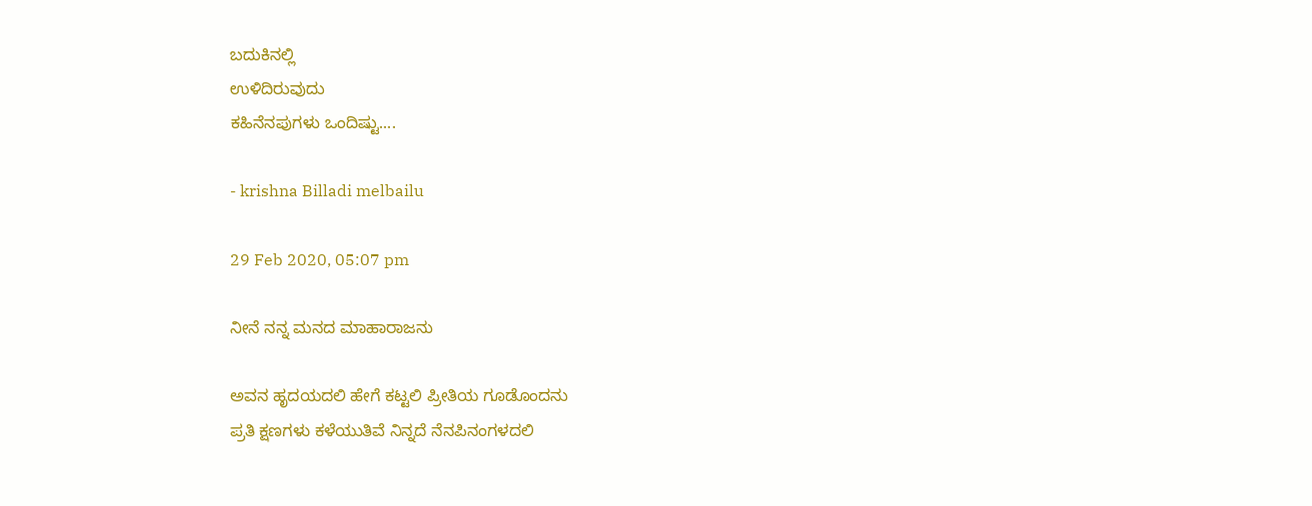ಬದುಕಿನಲ್ಲಿ
ಉಳಿದಿರುವುದು
ಕಹಿನೆನಪುಗಳು ಒಂದಿಷ್ಟು....

- krishna Billadi melbailu

29 Feb 2020, 05:07 pm

ನೀನೆ ನನ್ನ ಮನದ ಮಾಹಾರಾಜನು

ಅವನ ಹೃದಯದಲಿ ಹೇಗೆ ಕಟ್ಟಲಿ ಪ್ರೀತಿಯ ಗೂಡೊಂದನು
ಪ್ರತಿ ಕ್ಷಣಗಳು ಕಳೆಯುತಿವೆ ನಿನ್ನದೆ ನೆನಪಿನಂಗಳದಲಿ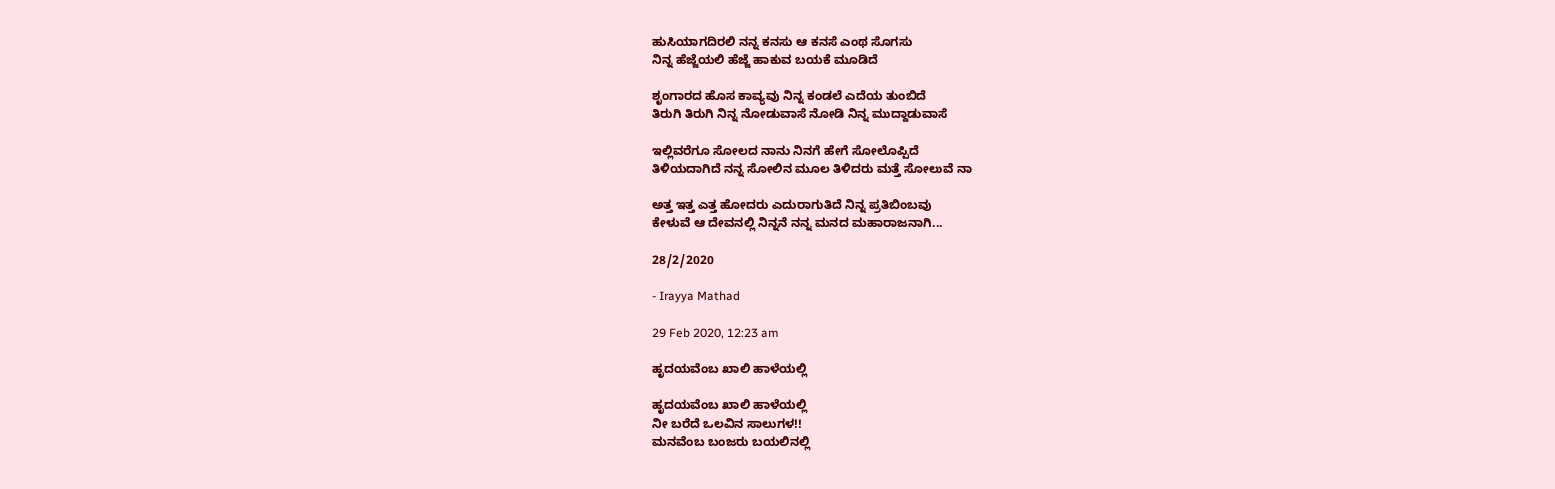ಹುಸಿಯಾಗದಿರಲಿ ನನ್ನ ಕನಸು ಆ ಕನಸೆ ಎಂಥ ಸೊಗಸು
ನಿನ್ನ ಹೆಜ್ಜೆಯಲಿ ಹೆಜ್ಜೆ ಹಾಕುವ ಬಯಕೆ ಮೂಡಿದೆ

ಶೃಂಗಾರದ ಹೊಸ ಕಾವ್ಯವು ನಿನ್ನ ಕಂಡಲೆ ಎದೆಯ ತುಂಬಿದೆ
ತಿರುಗಿ ತಿರುಗಿ ನಿನ್ನ ನೋಡುವಾಸೆ ನೋಡಿ ನಿನ್ನ ಮುದ್ದಾಡುವಾಸೆ

ಇಲ್ಲಿವರೆಗೂ ಸೋಲದ ನಾನು ನಿನಗೆ ಹೇಗೆ ಸೋಲೊಪ್ಪಿದೆ
ತಿಳಿಯದಾಗಿದೆ ನನ್ನ ಸೋಲಿನ ಮೂಲ ತಿಳಿದರು ಮತ್ತೆ ಸೋಲುವೆ ನಾ

ಅತ್ತ ಇತ್ತ ಎತ್ತ ಹೋದರು ಎದುರಾಗುತಿದೆ ನಿನ್ನ ಪ್ರತಿಬಿಂಬವು
ಕೇಳುವೆ ಆ ದೇವನಲ್ಲಿ ನಿನ್ನನೆ ನನ್ನ ಮನದ ಮಹಾರಾಜನಾಗಿ...

28/2/2020

- Irayya Mathad

29 Feb 2020, 12:23 am

ಹೃದಯವೆಂಬ ಖಾಲಿ ಹಾಳೆಯಲ್ಲಿ

ಹೃದಯವೆಂಬ ಖಾಲಿ ಹಾಳೆಯಲ್ಲಿ
ನೀ ಬರೆದೆ ಒಲವಿನ ಸಾಲುಗಳ!!
ಮನವೆಂಬ ಬಂಜರು ಬಯಲಿನಲ್ಲಿ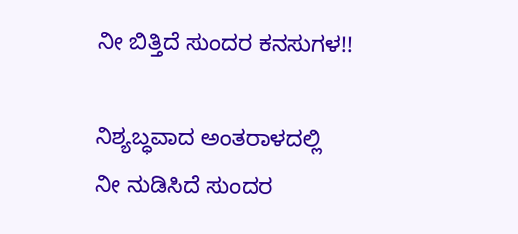ನೀ ಬಿತ್ತಿದೆ ಸುಂದರ ಕನಸುಗಳ!!

ನಿಶ್ಯಬ್ಧವಾದ ಅಂತರಾಳದಲ್ಲಿ
ನೀ ನುಡಿಸಿದೆ ಸುಂದರ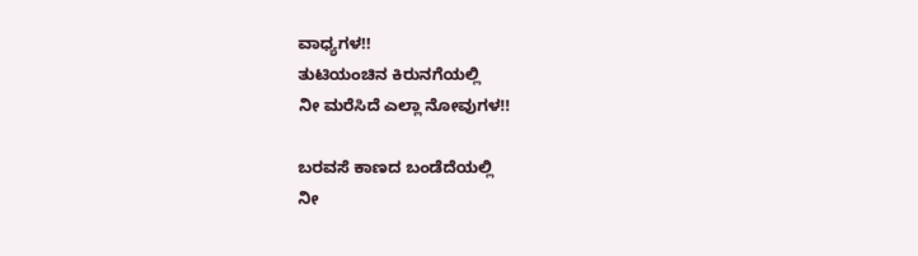ವಾಧ್ಯಗಳ!!
ತುಟಿಯಂಚಿನ ಕಿರುನಗೆಯಲ್ಲಿ
ನೀ ಮರೆಸಿದೆ ಎಲ್ಲಾ ನೋವುಗಳ!!

ಬರವಸೆ ಕಾಣದ ಬಂಡೆದೆಯಲ್ಲಿ
ನೀ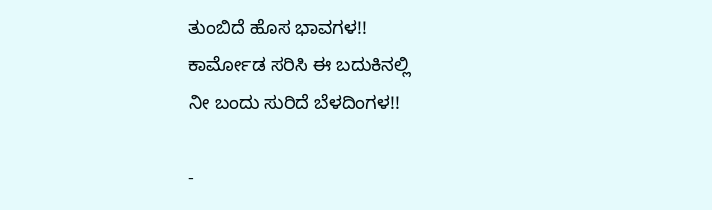ತುಂಬಿದೆ ಹೊಸ ಭಾವಗಳ!!
ಕಾರ್ಮೋಡ ಸರಿಸಿ ಈ ಬದುಕಿನಲ್ಲಿ
ನೀ ಬಂದು ಸುರಿದೆ ಬೆಳದಿಂಗಳ!!

-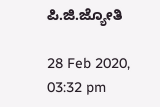ಪಿ.ಜಿ.ಜ್ಯೋತಿ

28 Feb 2020, 03:32 pm